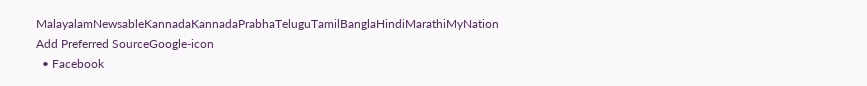MalayalamNewsableKannadaKannadaPrabhaTeluguTamilBanglaHindiMarathiMyNation
Add Preferred SourceGoogle-icon
  • Facebook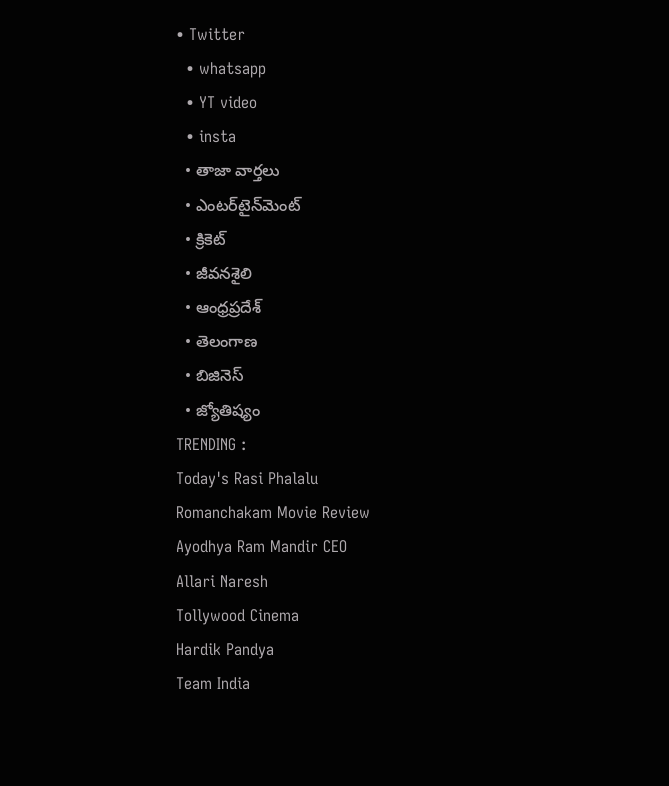• Twitter
  • whatsapp
  • YT video
  • insta
  • తాజా వార్తలు
  • ఎంటర్‌టైన్‌మెంట్
  • క్రికెట్
  • జీవనశైలి
  • ఆంధ్రప్రదేశ్
  • తెలంగాణ
  • బిజినెస్
  • జ్యోతిష్యం
TRENDING :
Today's Rasi Phalalu
Romanchakam Movie Review
Ayodhya Ram Mandir CEO
Allari Naresh
Tollywood Cinema
Hardik Pandya
Team India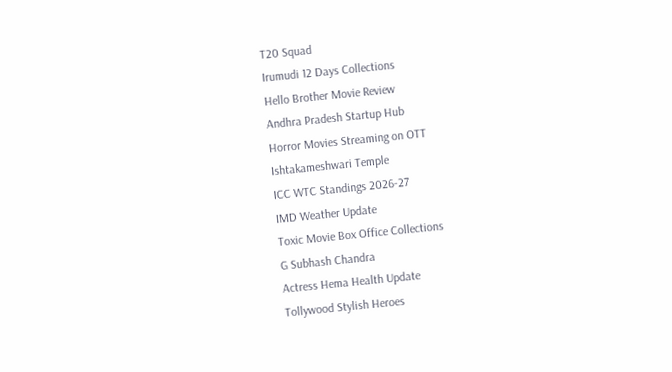T20 Squad
Irumudi 12 Days Collections
Hello Brother Movie Review
Andhra Pradesh Startup Hub
Horror Movies Streaming on OTT
Ishtakameshwari Temple
ICC WTC Standings 2026-27
IMD Weather Update
Toxic Movie Box Office Collections
G Subhash Chandra
Actress Hema Health Update
Tollywood Stylish Heroes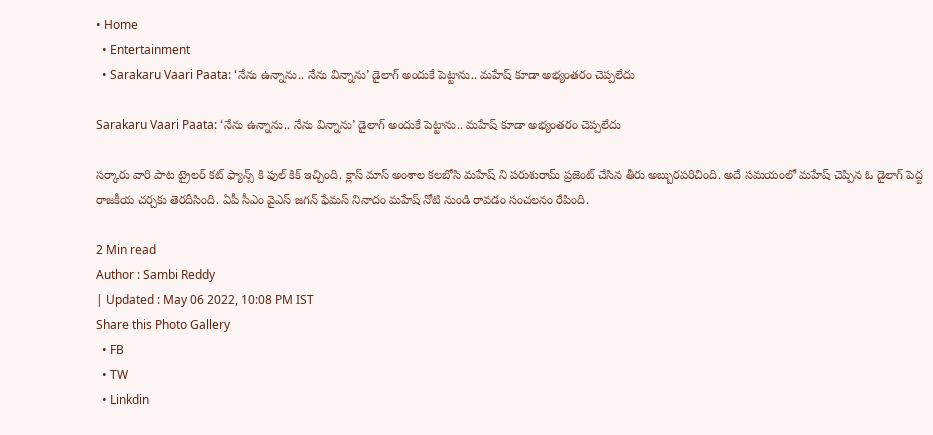• Home
  • Entertainment
  • Sarakaru Vaari Paata: ‘నేను ఉన్నాను.. నేను విన్నాను’ డైలాగ్ అందుకే పెట్టాను.. మహేష్ కూడా అభ్యంతరం చెప్పలేదు

Sarakaru Vaari Paata: ‘నేను ఉన్నాను.. నేను విన్నాను’ డైలాగ్ అందుకే పెట్టాను.. మహేష్ కూడా అభ్యంతరం చెప్పలేదు

సర్కారు వారి పాట ట్రైలర్ కట్ ఫ్యాన్స్ కి ఫుల్ కిక్ ఇచ్చింది. క్లాస్ మాస్ అంశాల కలబోసి మహేష్ ని పరుశురామ్ ప్రజెంట్ చేసిన తీరు అబ్బురపరిచింది. అదే సమయంలో మహేష్ చెప్పిన ఓ డైలాగ్ పెద్ద రాజకీయ చర్చకు తెరదీసింది. ఏపీ సీఎం వైఎస్ జగన్ ఫేమస్ నినాదం మహేష్ నోటి నుండి రావడం సంచలనం రేపింది.

2 Min read
Author : Sambi Reddy
| Updated : May 06 2022, 10:08 PM IST
Share this Photo Gallery
  • FB
  • TW
  • Linkdin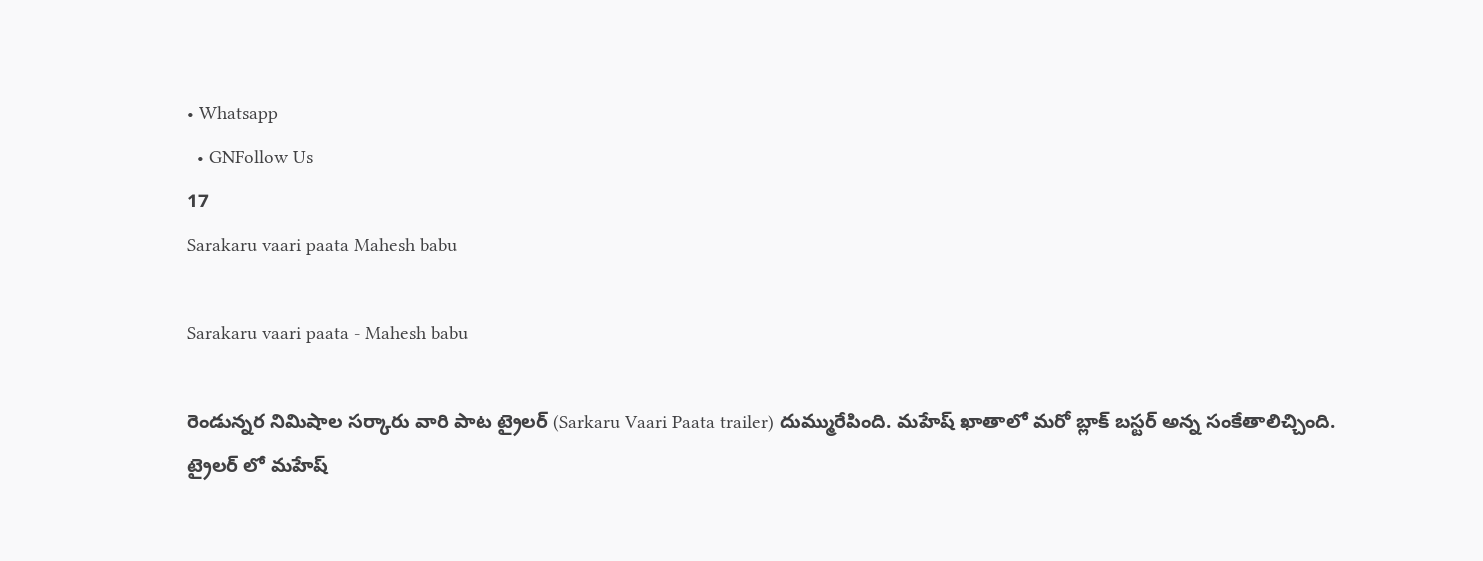• Whatsapp
  • GNFollow Us
17
Sarakaru vaari paata Mahesh babu

Sarakaru vaari paata - Mahesh babu

రెండున్నర నిమిషాల సర్కారు వారి పాట ట్రైలర్ (Sarkaru Vaari Paata trailer) దుమ్మురేపింది. మహేష్ ఖాతాలో మరో బ్లాక్ బస్టర్ అన్న సంకేతాలిచ్చింది. ట్రైలర్ లో మహేష్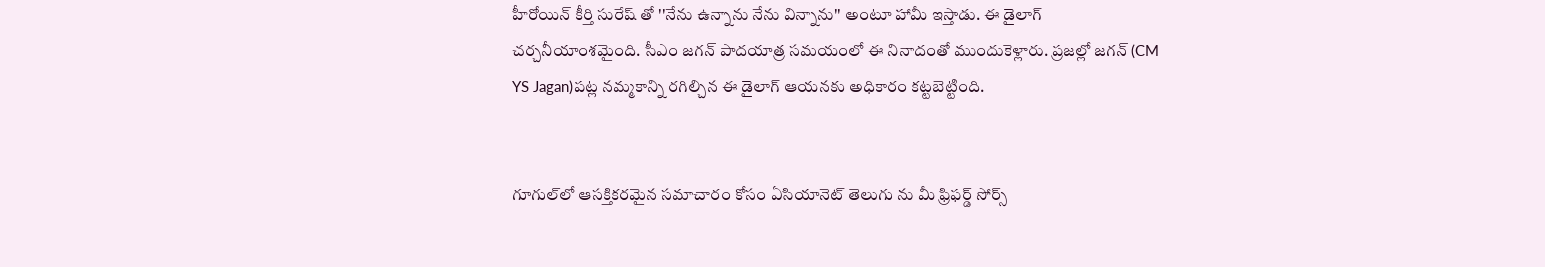హీరోయిన్ కీర్తి సురేష్ తో ''నేను ఉన్నాను నేను విన్నాను'' అంటూ హామీ ఇస్తాడు. ఈ డైలాగ్ చర్చనీయాంశమైంది. సీఎం జగన్ పాదయాత్ర సమయంలో ఈ నినాదంతో ముందుకెళ్లారు. ప్రజల్లో జగన్ (CM YS Jagan)పట్ల నమ్మకాన్ని రగిల్చిన ఈ డైలాగ్ ఆయనకు అధికారం కట్టబెట్టింది.


గూగుల్‌లో ఆసక్తికరమైన సమాచారం కోసం ఏసియానెట్ తెలుగు ను మీ ఫ్రిఫర్డ్ సోర్స్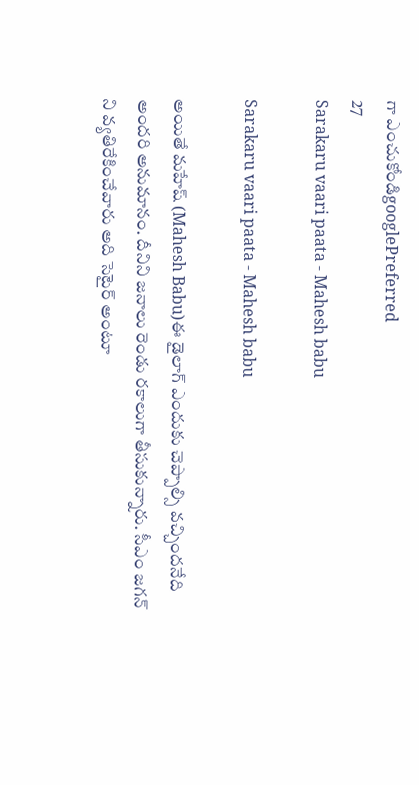గా ఎంచుకోండిgooglePreferred
27
Sarakaru vaari paata - Mahesh babu

Sarakaru vaari paata - Mahesh babu

అయితే మహేష్ (Mahesh Babu)ఈ డైలాగ్ ఎందుకు చెప్పాల్సి వచ్చిందనేది అందరి అనుమానం. దీనిని జనాలు రెండు రకాలుగా తీసుకున్నారు. సీఎం జగన్ ని వ్యతిరేకించేవారు అది సెటైర్ అంటూ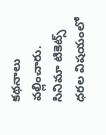కథనాలు వల్లించారు. సినిమా టికెట్స్ ధరల విషయంలో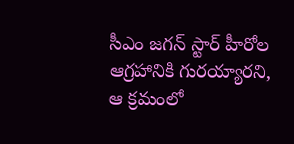సీఎం జగన్ స్టార్ హీరోల ఆగ్రహానికి గురయ్యారని, ఆ క్రమంలో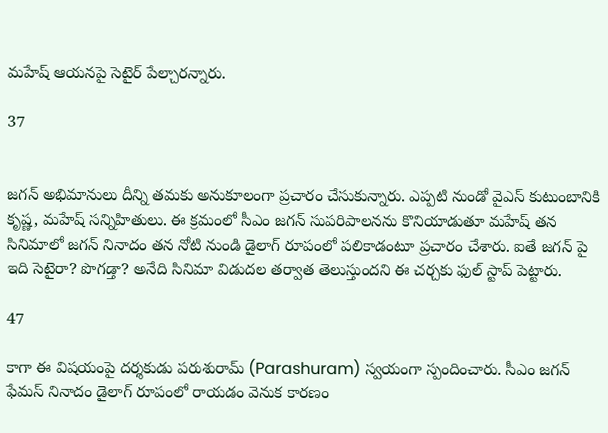మహేష్ ఆయనపై సెటైర్ పేల్చారన్నారు.

37


జగన్ అభిమానులు దీన్ని తమకు అనుకూలంగా ప్రచారం చేసుకున్నారు. ఎప్పటి నుండో వైఎస్ కుటుంబానికి కృష్ణ, మహేష్ సన్నిహితులు. ఈ క్రమంలో సీఎం జగన్ సుపరిపాలనను కొనియాడుతూ మహేష్ తన సినిమాలో జగన్ నినాదం తన నోటి నుండి డైలాగ్ రూపంలో పలికాడంటూ ప్రచారం చేశారు. ఐతే జగన్ పై ఇది సెటైరా? పొగడ్తా? అనేది సినిమా విడుదల తర్వాత తెలుస్తుందని ఈ చర్చకు ఫుల్ స్టాప్ పెట్టారు.

47

కాగా ఈ విషయంపై దర్శకుడు పరుశురామ్ (Parashuram) స్వయంగా స్పందించారు. సీఎం జగన్ ఫేమస్ నినాదం డైలాగ్ రూపంలో రాయడం వెనుక కారణం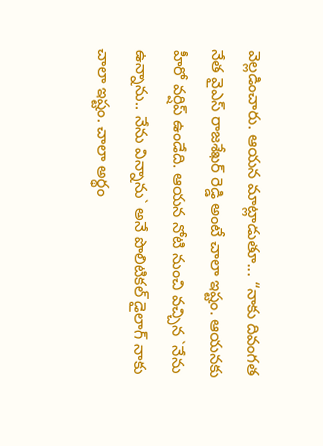వెల్లడించారు. ఆయన మాట్లాడుతూ... “నాకు దివంగత నేత వైఎస్ రాజ‌శేఖ‌ర్ రెడ్డి అంటే చాలా ఇష్టం. ఆయ‌న‌కు హీరో వర్షిప్ ఉండేది. ఆయ‌న నోటి నుంచి వ‌చ్చిన `నేను ఉన్నాను.. నేను విన్నాను` అనే పొలిటిక‌ల్ డైలాగ్ నాకు చాలా ఇష్టం. చాలా అర్థం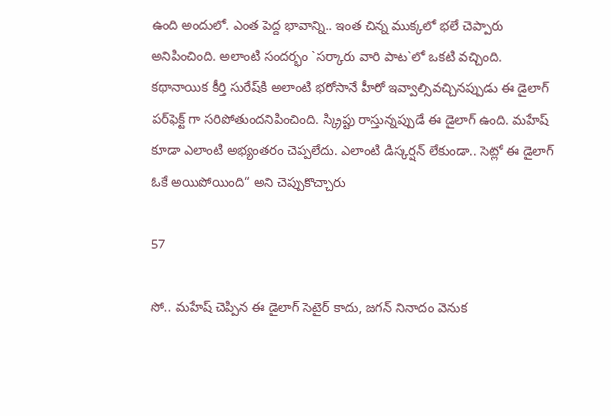ఉంది అందులో. ఎంత పెద్ద భావాన్ని.. ఇంత చిన్న ముక్క‌లో భ‌లే చెప్పారు అనిపించింది. అలాంటి సంద‌ర్భం `స‌ర్కారు వారి పాట‌`లో ఒక‌టి వ‌చ్చింది. క‌థానాయిక కీర్తి సురేష్‌కి అలాంటి భ‌రోసానే హీరో ఇవ్వాల్సివ‌చ్చిన‌ప్పుడు ఈ డైలాగ్ ప‌ర్‌ఫెక్ట్ గా స‌రిపోతుంద‌నిపించింది. స్క్రిప్టు రాస్తున్న‌ప్పుడే ఈ డైలాగ్ ఉంది. మ‌హేష్ కూడా ఎలాంటి అభ్యంత‌రం చెప్ప‌లేదు. ఎలాంటి డిస్క‌ర్ష‌న్ లేకుండా.. సెట్లో ఈ డైలాగ్ ఓకే అయిపోయింది“ అని చెప్పుకొచ్చారు

57

సో.. మహేష్ చెప్పిన ఈ డైలాగ్ సెటైర్ కాదు, జగన్ నినాదం వెనుక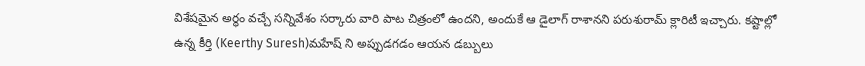విశేషమైన అర్థం వచ్చే సన్నివేశం సర్కారు వారి పాట చిత్రంలో ఉందని, అందుకే ఆ డైలాగ్ రాశానని పరుశురామ్ క్లారిటీ ఇచ్చారు. కష్టాల్లో ఉన్న కీర్తి (Keerthy Suresh)మహేష్ ని అప్పుడగడం ఆయన డబ్బులు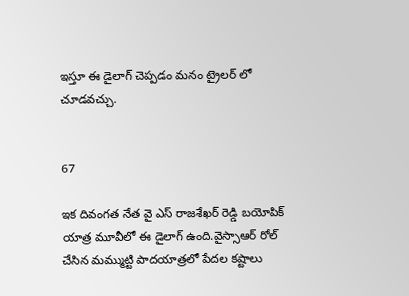ఇస్తూ ఈ డైలాగ్ చెప్పడం మనం ట్రైలర్ లో చూడవచ్చు.


67

ఇక దివంగత నేత వై ఎస్ రాజశేఖర్ రెడ్డి బయోపిక్ యాత్ర మూవీలో ఈ డైలాగ్ ఉంది.వైస్సాఆర్ రోల్ చేసిన మమ్ముట్టి పాదయాత్రలో పేదల కష్టాలు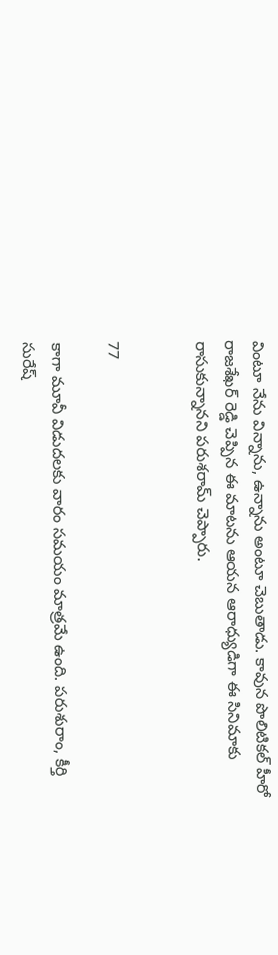వింటూ నేను విన్నాను, ఉన్నాను అంటూ చెబుతాడు. కావున పొలిటికల్ హీరో రాజశేఖర్ రెడ్డి చెప్పిన ఈ మాటను ఆయన ఆరాధ్యుడిగా ఈ సినిమాకు రాసుకున్నానని పరుశరామ్ చెప్పారు.


77

కాగా మూవీ విడుదలకు వారం సమయం మాత్రమే ఉంది. పరుశురాం, కీర్తి సురేష్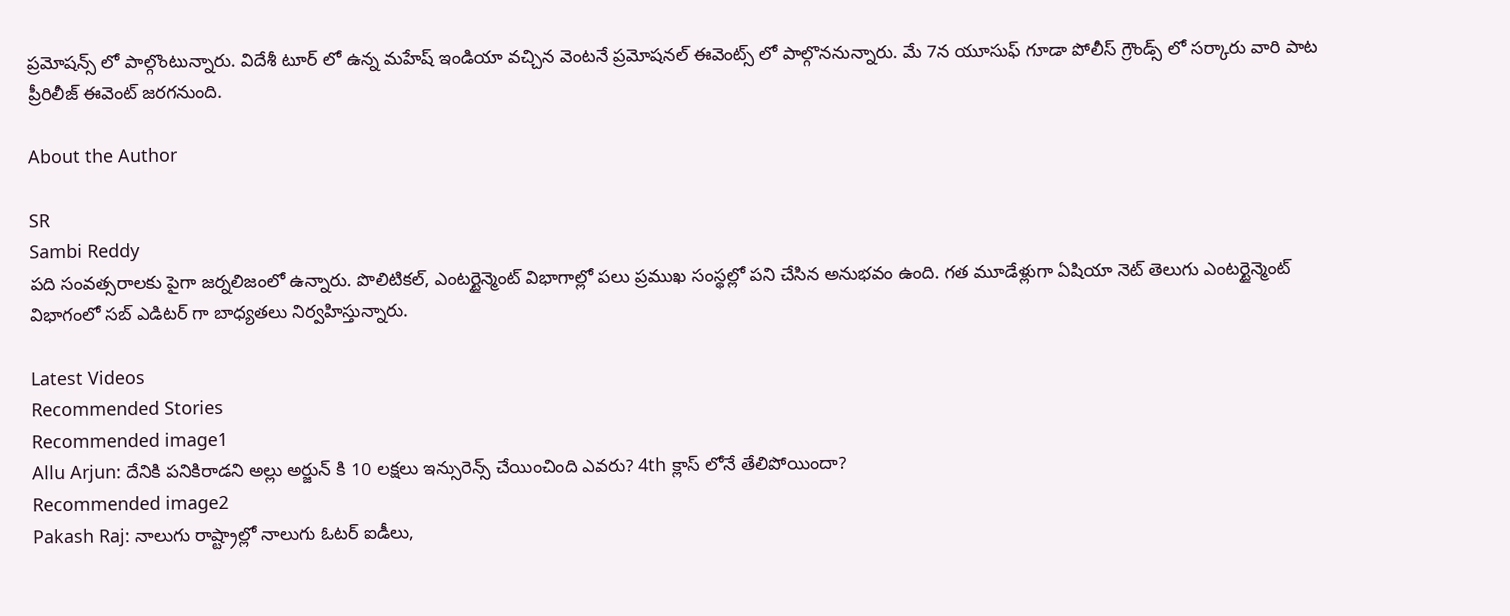ప్రమోషన్స్ లో పాల్గొంటున్నారు. విదేశీ టూర్ లో ఉన్న మహేష్ ఇండియా వచ్చిన వెంటనే ప్రమోషనల్ ఈవెంట్స్ లో పాల్గొననున్నారు. మే 7న యూసుఫ్ గూడా పోలీస్ గ్రౌండ్స్ లో సర్కారు వారి పాట ప్రీరిలీజ్ ఈవెంట్ జరగనుంది.

About the Author

SR
Sambi Reddy
పది సంవత్సరాలకు పైగా జర్నలిజంలో ఉన్నారు. పొలిటికల్, ఎంటర్టైన్మెంట్ విభాగాల్లో పలు ప్రముఖ సంస్థల్లో పని చేసిన అనుభవం ఉంది. గత మూడేళ్లుగా ఏషియా నెట్ తెలుగు ఎంటర్టైన్మెంట్ విభాగంలో సబ్ ఎడిటర్ గా బాధ్యతలు నిర్వహిస్తున్నారు.

Latest Videos
Recommended Stories
Recommended image1
Allu Arjun: దేనికి పనికిరాడని అల్లు అర్జున్ కి 10 లక్షలు ఇన్సురెన్స్ చేయించింది ఎవరు? 4th క్లాస్ లోనే తేలిపోయిందా?
Recommended image2
Pakash Raj: నాలుగు రాష్ట్రాల్లో నాలుగు ఓటర్ ఐడీలు,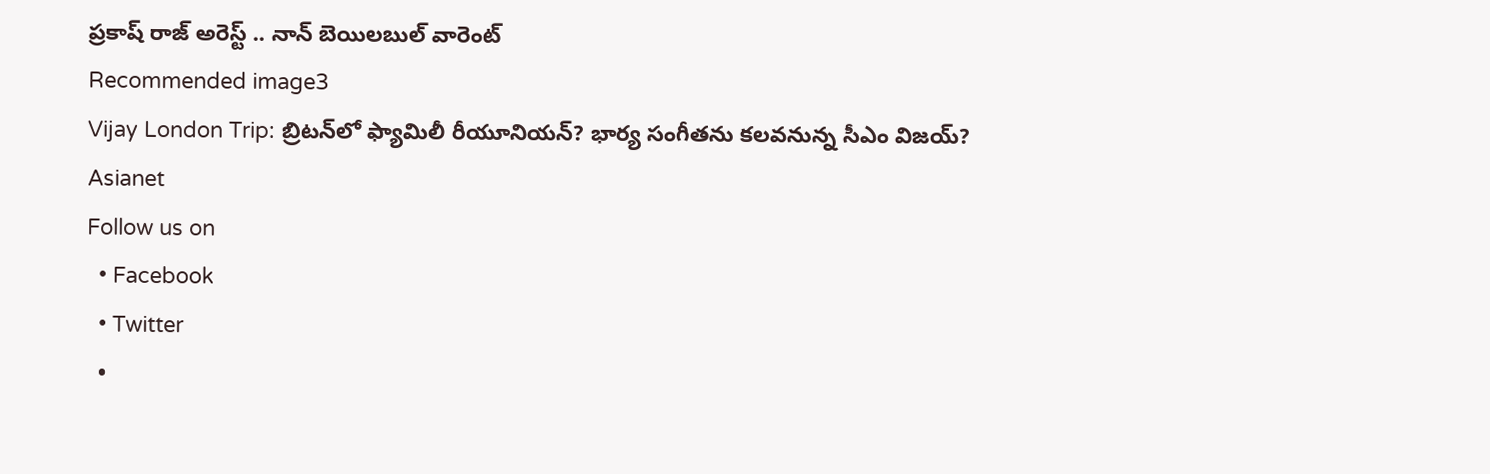ప్రకాష్ రాజ్ అరెస్ట్ .. నాన్ బెయిలబుల్ వారెంట్
Recommended image3
Vijay London Trip: బ్రిటన్‌లో ఫ్యామిలీ రీయూనియన్? భార్య సంగీతను కలవనున్న సీఎం విజయ్?
Asianet
Follow us on
  • Facebook
  • Twitter
  •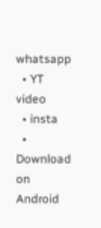whatsapp
  • YT video
  • insta
  • Download on Android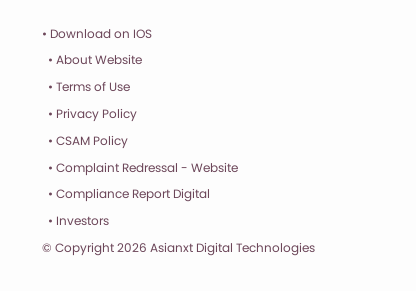• Download on IOS
  • About Website
  • Terms of Use
  • Privacy Policy
  • CSAM Policy
  • Complaint Redressal - Website
  • Compliance Report Digital
  • Investors
© Copyright 2026 Asianxt Digital Technologies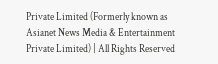Private Limited (Formerly known as Asianet News Media & Entertainment Private Limited) | All Rights Reserved